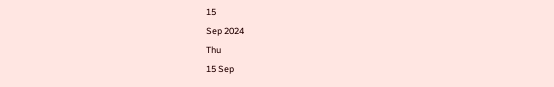15
Sep 2024
Thu
15 Sep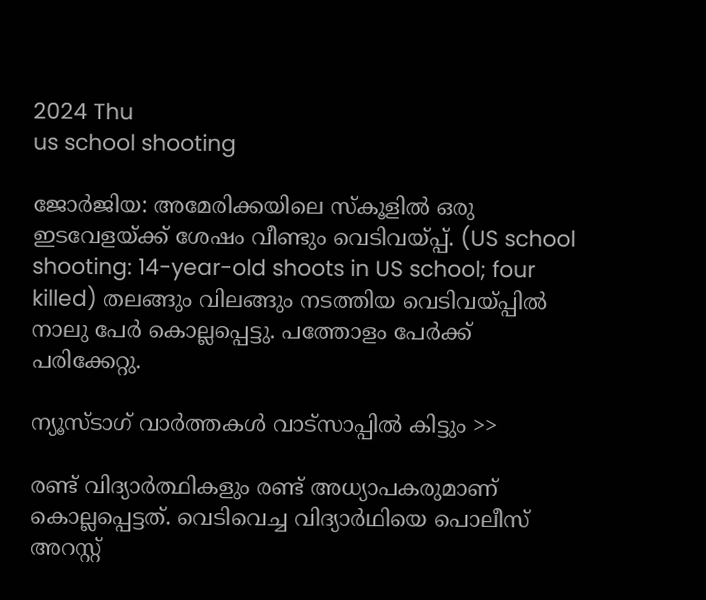2024 Thu
us school shooting

ജോര്‍ജിയ: അമേരിക്കയിലെ സ്‌കൂളില്‍ ഒരു ഇടവേളയ്ക്ക് ശേഷം വീണ്ടും വെടിവയ്പ്പ്. (US school shooting: 14-year-old shoots in US school; four killed) തലങ്ങും വിലങ്ങും നടത്തിയ വെടിവയ്പ്പില്‍ നാലു പേര്‍ കൊല്ലപ്പെട്ടു. പത്തോളം പേര്‍ക്ക് പരിക്കേറ്റു.

ന്യൂസ്ടാഗ് വാര്‍ത്തകള്‍ വാട്‌സാപ്പില്‍ കിട്ടും >>

രണ്ട് വിദ്യാര്‍ത്ഥികളും രണ്ട് അധ്യാപകരുമാണ് കൊല്ലപ്പെട്ടത്. വെടിവെച്ച വിദ്യാര്‍ഥിയെ പൊലീസ് അറസ്റ്റ്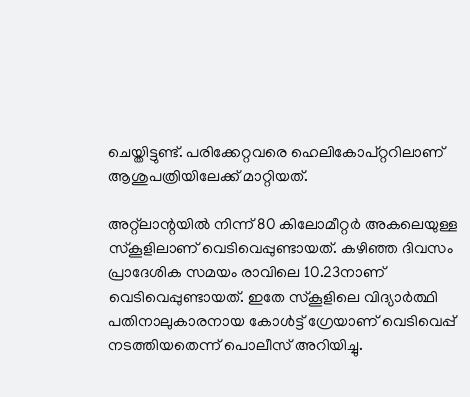ചെയ്തിട്ടുണ്ട്. പരിക്കേറ്റവരെ ഹെലികോപ്റ്ററിലാണ് ആശുപത്രിയിലേക്ക് മാറ്റിയത്.

അറ്റ്ലാന്റയില്‍ നിന്ന് 80 കിലോമീറ്റര്‍ അകലെയുള്ള സ്‌കൂളിലാണ് വെടിവെപ്പുണ്ടായത്. കഴിഞ്ഞ ദിവസം പ്രാദേശിക സമയം രാവിലെ 10.23നാണ് വെടിവെപ്പുണ്ടായത്. ഇതേ സ്‌കൂളിലെ വിദ്യാര്‍ത്ഥി പതിനാലുകാരനായ കോള്‍ട്ട് ഗ്രേയാണ് വെടിവെപ്പ് നടത്തിയതെന്ന് പൊലീസ് അറിയിച്ചു.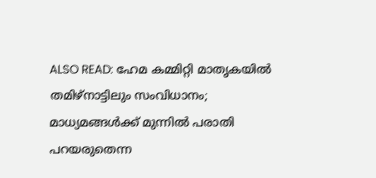ALSO READ: ഹേമ കമ്മിറ്റി മാതൃകയില്‍ തമിഴ്‌നാട്ടിലും സംവിധാനം; മാധ്യമങ്ങള്‍ക്ക് മുന്നില്‍ പരാതി പറയരുതെന്ന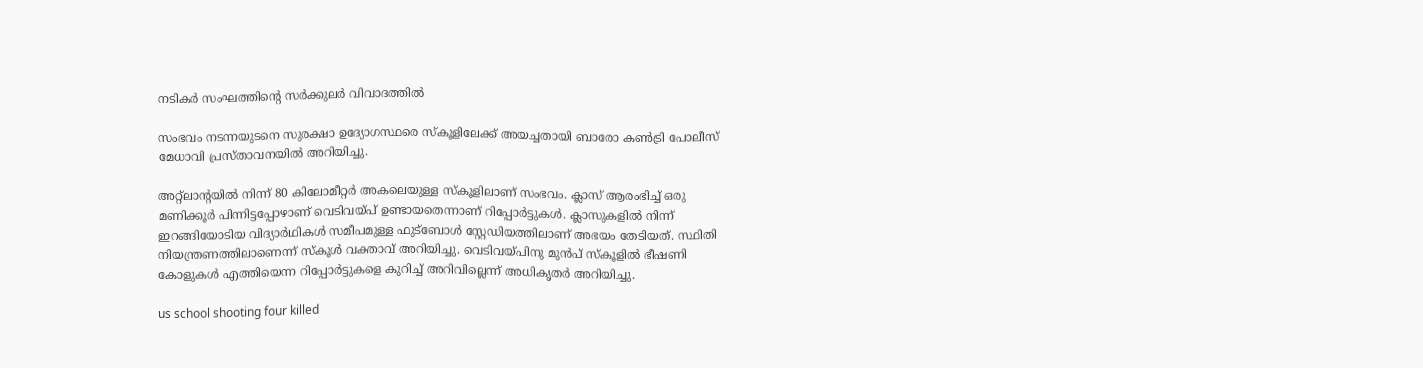നടികര്‍ സംഘത്തിന്റെ സര്‍ക്കുലര്‍ വിവാദത്തില്‍

സംഭവം നടന്നയുടനെ സുരക്ഷാ ഉദ്യോഗസ്ഥരെ സ്‌കൂളിലേക്ക് അയച്ചതായി ബാരോ കണ്‍ട്രി പോലീസ് മേധാവി പ്രസ്താവനയില്‍ അറിയിച്ചു.

അറ്റ്ലാന്റയിൽ നിന്ന് 80 കിലോമീറ്റർ അകലെയുള്ള സ്കൂളിലാണ് സംഭവം. ക്ലാസ് ആരംഭിച്ച് ഒരു മണിക്കൂർ പിന്നിട്ടപ്പോഴാണ് വെടിവയ്പ് ഉണ്ടായതെന്നാണ് റിപ്പോർ‌ട്ടുകൾ. ക്ലാസുകളിൽ നിന്ന് ഇറങ്ങിയോടിയ വിദ്യാർഥികൾ സമീപമുള്ള ഫുട്ബോൾ സ്റ്റേഡിയത്തിലാണ് അഭയം തേടിയത്. സ്ഥിതി നിയന്ത്രണത്തിലാണെന്ന് സ്കൂൾ വക്താവ് അറിയിച്ചു. വെടിവയ്പിനു മുൻപ് സ്കൂളിൽ ഭീഷണി കോളുകൾ എത്തിയെന്ന റിപ്പോർട്ടുകളെ കുറിച്ച് അറിവില്ലെന്ന് അധികൃതർ അറിയിച്ചു.

us school shooting four killed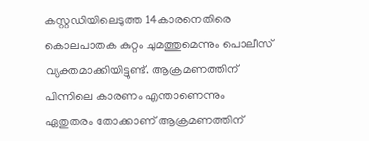കസ്റ്റഡിയിലെടുത്ത 14കാരനെതിരെ കൊലപാതക കുറ്റം ചുമത്തുമെന്നും പൊലീസ് വ്യക്തമാക്കിയിട്ടുണ്ട്. ആക്രമണത്തിന് പിന്നിലെ കാരണം എന്താണെന്നും ഏതുതരം തോക്കാണ് ആക്രമണത്തിന്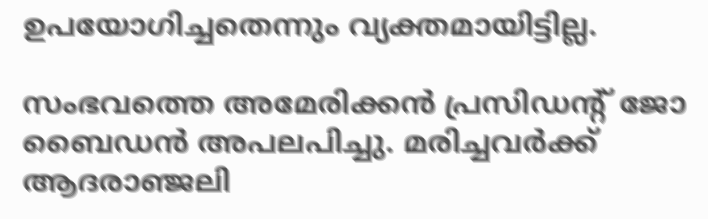ഉപയോഗിച്ചതെന്നും വ്യക്തമായിട്ടില്ല.

സംഭവത്തെ അമേരിക്കന്‍ പ്രസിഡന്റ് ജോ ബൈഡന്‍ അപലപിച്ചു. മരിച്ചവര്‍ക്ക് ആദരാഞ്ജലി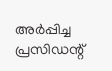അര്‍പ്പിച്ച പ്രസിഡന്റ്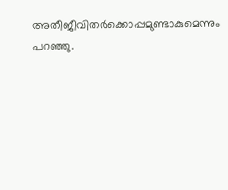അതീജീവിതര്‍ക്കൊപ്പമുണ്ടാകുമെന്നും പറഞ്ഞു.